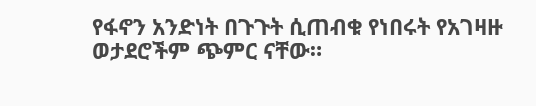የፋኖን አንድነት በጉጉት ሲጠብቁ የነበሩት የአገዛዙ ወታደሮችም ጭምር ናቸው።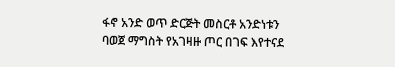ፋኖ አንድ ወጥ ድርጅት መስርቶ አንድነቱን ባወጀ ማግስት የአገዛዙ ጦር በገፍ እየተናደ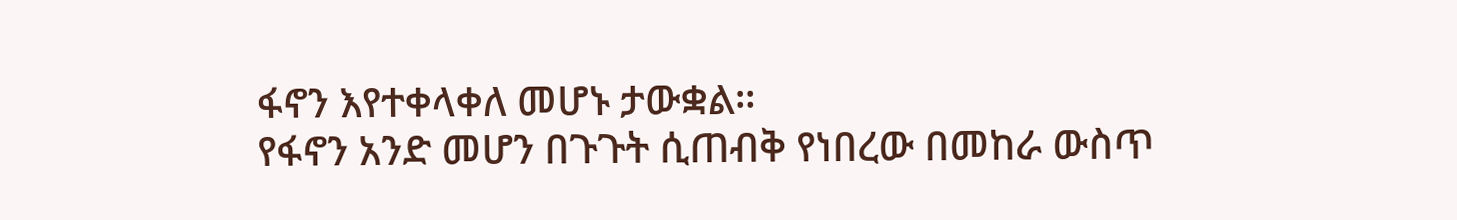ፋኖን እየተቀላቀለ መሆኑ ታውቋል።
የፋኖን አንድ መሆን በጉጉት ሲጠብቅ የነበረው በመከራ ውስጥ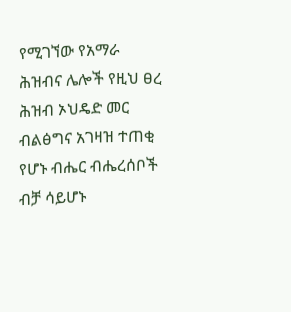የሚገኘው የአማራ ሕዝብና ሌሎች የዚህ ፀረ ሕዝብ ኦህዴድ መር ብልፅግና አገዛዝ ተጠቂ የሆኑ ብሔር ብሔረሰቦች ብቻ ሳይሆኑ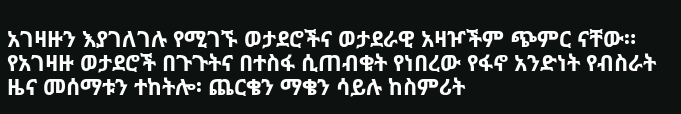አገዛዙን እያገለገሉ የሚገኙ ወታደሮችና ወታደራዊ አዛዦችም ጭምር ናቸው።
የአገዛዙ ወታደሮች በጉጉትና በተስፋ ሲጠብቁት የነበረው የፋኖ አንድነት የብስራት ዜና መሰማቱን ተከትሎ፡ ጨርቄን ማቄን ሳይሉ ከስምሪት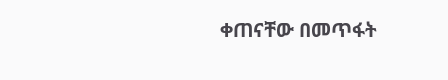ቀጠናቸው በመጥፋት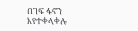በገፍ ፋኖን እየተቀላቀሉ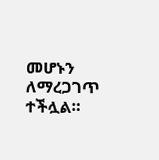መሆኑን ለማረጋገጥ ተችሏል።